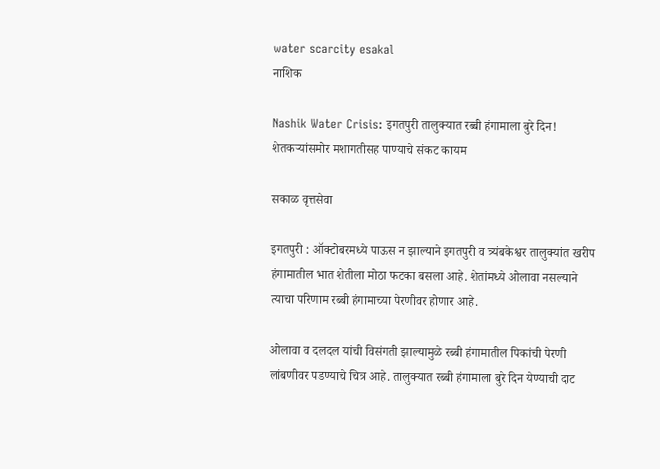water scarcity esakal
नाशिक

Nashik Water Crisis: इगतपुरी तालुक्यात रब्बी हंगामाला बुरे दिन! शेतकऱ्यांसमोर मशागतीसह पाण्याचे संकट कायम

सकाळ वृत्तसेवा

इगतपुरी : ऑक्टोबरमध्ये पाऊस न झाल्याने इगतपुरी व त्र्यंबकेश्वर तालुक्यांत खरीप हंगामातील भात शेतीला मोठा फटका बसला आहे. शेतांमध्ये ओलावा नसल्याने त्याचा परिणाम रब्बी हंगामाच्या पेरणीवर होणार आहे.

ओलावा व दलदल यांची विसंगती झाल्यामुळे रब्बी हंगामातील पिकांची पेरणी लांबणीवर पडण्याचे चित्र आहे. तालुक्यात रब्बी हंगामाला बुरे दिन येण्याची दाट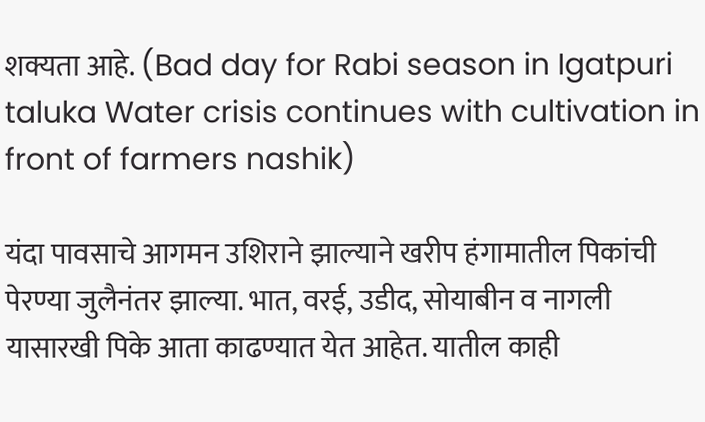शक्यता आहे. (Bad day for Rabi season in Igatpuri taluka Water crisis continues with cultivation in front of farmers nashik)

यंदा पावसाचे आगमन उशिराने झाल्याने खरीप हंगामातील पिकांची पेरण्या जुलैनंतर झाल्या. भात, वरई, उडीद, सोयाबीन व नागली यासारखी पिके आता काढण्यात येत आहेत. यातील काही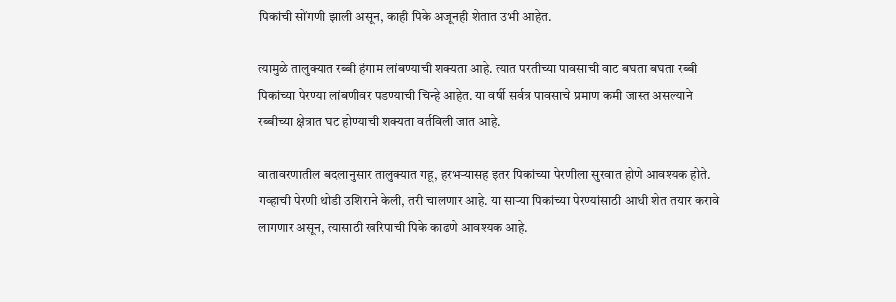पिकांची सोंगणी झाली असून, काही पिके अजूनही शेतात उभी आहेत.

त्यामुळे तालुक्यात रब्बी हंगाम लांबण्याची शक्यता आहे. त्यात परतीच्या पावसाची वाट बघता बघता रब्बी पिकांच्या पेरण्या लांबणीवर पडण्याची चिन्हे आहेत. या वर्षी सर्वत्र पावसाचे प्रमाण कमी जास्त असल्याने रब्बीच्या क्षेत्रात घट होण्याची शक्यता वर्तविली जात आहे.

वातावरणातील बदलानुसार तालुक्यात गहू, हरभऱ्यासह इतर पिकांच्या पेरणीला सुरवात होणे आवश्यक होते. गव्हाची पेरणी थोडी उशिराने केली, तरी चालणार आहे. या साऱ्या पिकांच्या पेरण्यांसाठी आधी शेत तयार करावे लागणार असून, त्यासाठी खरिपाची पिके काढणे आवश्यक आहे.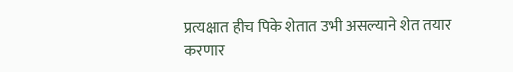प्रत्यक्षात हीच पिके शेतात उभी असल्याने शेत तयार करणार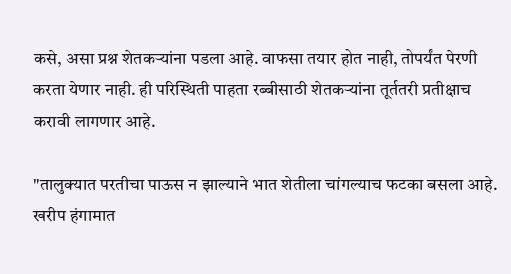कसे, असा प्रश्न शेतकऱ्यांना पडला आहे. वाफसा तयार होत नाही, तोपर्यंत पेरणी करता येणार नाही. ही परिस्थिती पाहता रब्बीसाठी शेतकऱ्यांना तूर्ततरी प्रतीक्षाच करावी लागणार आहे.

"तालुक्यात परतीचा पाऊस न झाल्याने भात शेतीला चांगल्याच फटका बसला आहे. खरीप हंगामात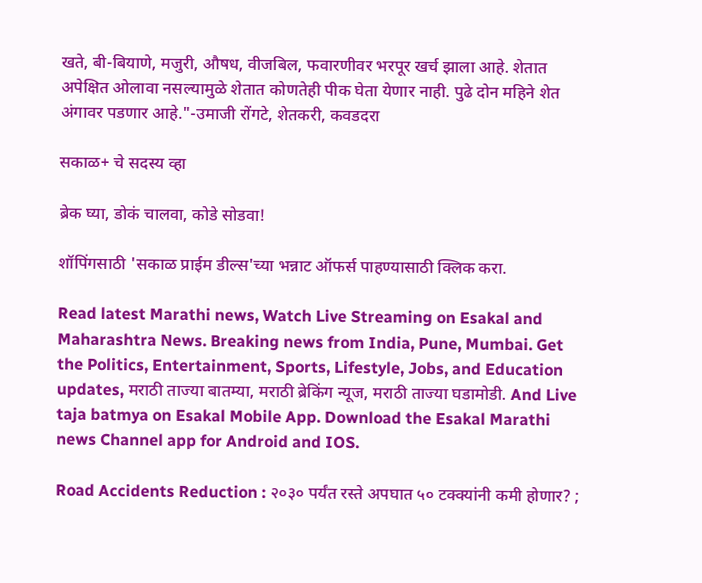खते, बी-बियाणे, मजुरी, औषध, वीजबिल, फवारणीवर भरपूर खर्च झाला आहे. शेतात अपेक्षित ओलावा नसल्यामुळे शेतात कोणतेही पीक घेता येणार नाही. पुढे दोन महिने शेत अंगावर पडणार आहे."-उमाजी रोंगटे, शेतकरी, कवडदरा

सकाळ+ चे सदस्य व्हा

ब्रेक घ्या, डोकं चालवा, कोडे सोडवा!

शॉपिंगसाठी 'सकाळ प्राईम डील्स'च्या भन्नाट ऑफर्स पाहण्यासाठी क्लिक करा.

Read latest Marathi news, Watch Live Streaming on Esakal and Maharashtra News. Breaking news from India, Pune, Mumbai. Get the Politics, Entertainment, Sports, Lifestyle, Jobs, and Education updates, मराठी ताज्या बातम्या, मराठी ब्रेकिंग न्यूज, मराठी ताज्या घडामोडी. And Live taja batmya on Esakal Mobile App. Download the Esakal Marathi news Channel app for Android and IOS.

Road Accidents Reduction : २०३० पर्यंत रस्ते अपघात ५० टक्क्यांनी कमी होणार? ;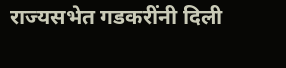राज्यसभेत गडकरींनी दिली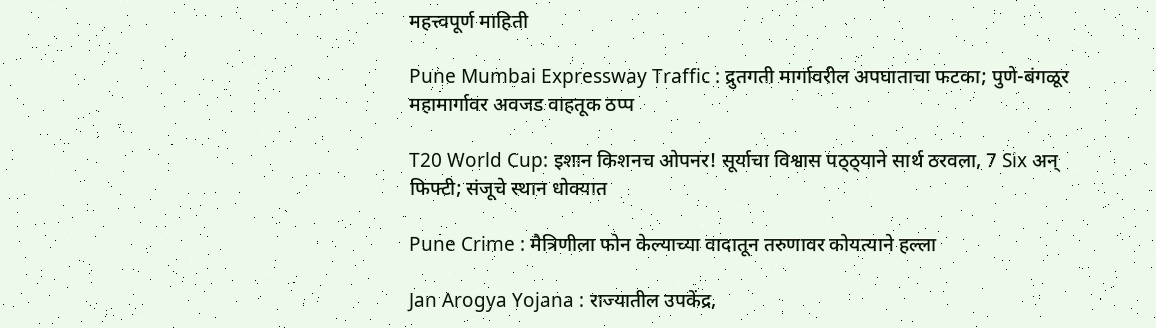महत्त्वपूर्ण माहिती

Pune Mumbai Expressway Traffic : द्रुतगती मार्गावरील अपघाताचा फटका; पुणे-बंगळूर महामार्गावर अवजड वाहतूक ठप्प

T20 World Cup: इशान किशनच ओपनर! सूर्याचा विश्वास पठ्ठ्याने सार्थ ठरवला, 7 Six अन् फिफ्टी; संजूचे स्थान धोक्यात

Pune Crime : मैत्रिणीला फोन केल्याच्या वादातून तरुणावर कोयत्याने हल्ला

Jan Arogya Yojana : राज्‍यातील उपकेंद्र,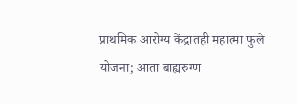प्राथमिक आरोग्‍य केंद्रातही महात्‍मा फुले योजना; आता बाह्यरुग्ण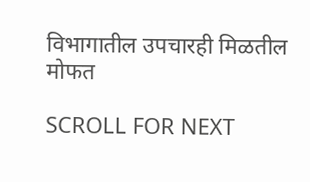विभागातील उपचारही मिळतील मोफत

SCROLL FOR NEXT